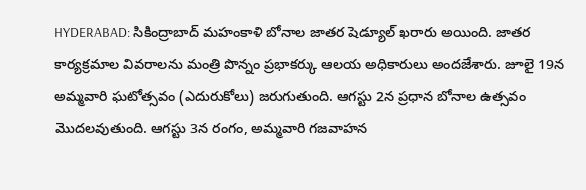HYDERABAD: సికింద్రాబాద్ మహంకాళి బోనాల జాతర షెడ్యూల్ ఖరారు అయింది. జాతర కార్యక్రమాల వివరాలను మంత్రి పొన్నం ప్రభాకర్కు ఆలయ అధికారులు అందజేశారు. జూలై 19న అమ్మవారి ఘటోత్సవం (ఎదురుకోలు) జరుగుతుంది. ఆగస్టు 2న ప్రధాన బోనాల ఉత్సవం మొదలవుతుంది. ఆగస్టు 3న రంగం, అమ్మవారి గజవాహన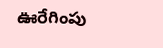ఊరేగింపు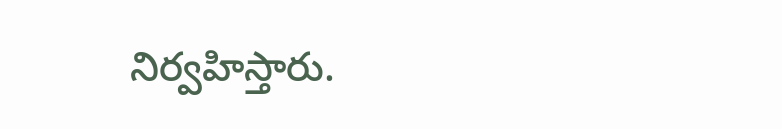నిర్వహిస్తారు.